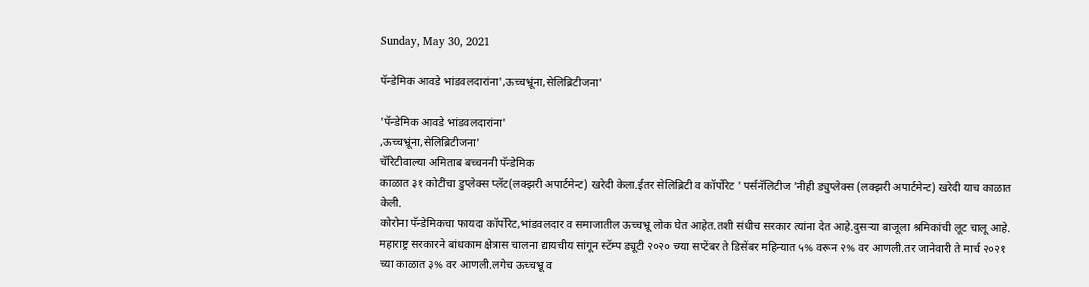Sunday, May 30, 2021

पॅन्डेमिक आवडे भांडवलदारांना',ऊच्चभ्रूंना,सेलिब्रिटीजना'

'पॅन्डेमिक आवडे भांडवलदारांना'
,ऊच्चभ्रूंना,सेलिब्रिटीजना'
चॅरिटीवाल्या अमिताब बच्चननी पॅन्डेमिक
काळात ३१ कोटींचा डुप्लेक्स प्लॅट(लक्झरी अपार्टमेन्ट) खरेदी केला.ईतर सेलिब्रिटी व कॉर्पोरेट ' पर्सनॅलिटीज 'नीही ड्युप्लेक्स (लक्झरी अपार्टमेन्ट) खरेदी याच काळात केली.
कोरोना पॅन्डेमिकचा फायदा कॉर्पोरेट,भांडवलदार व समाजातील ऊच्चभ्रू लोक घेत आहेत.तशी संधीच सरकार त्यांना देत आहे.दुसऱ्या बाजूला श्रमिकांची लूट चालू आहे.
महाराष्ट्र सरकारने बांधकाम क्षेत्रास चालना द्यायचीय सांगून स्टॅम्प ड्यूटी २०२० च्ग्या सप्टेंबर ते डिसेंबर महिन्यात ५% वरून २% वर आणली.तर जानेवारी ते मार्च २०२१ च्या काळात ३% वर आणली.लगेच ऊच्चभ्रू व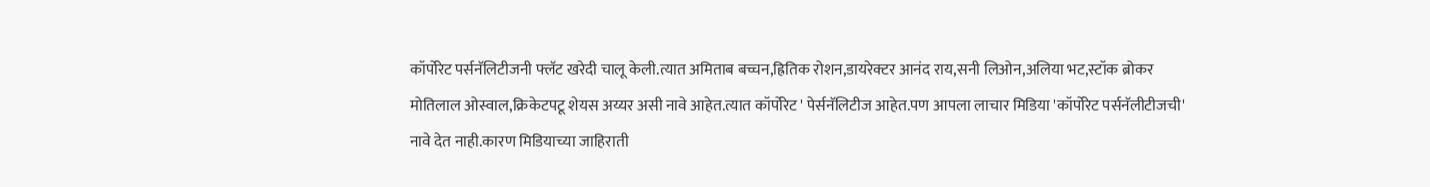कॉर्पोरेट पर्सनॅलिटीजनी फ्लॅट खरेदी चालू केली.त्यात अमिताब बच्चन,ह्रितिक रोशन,डायरेक्टर आनंद राय,सनी लिओन,अलिया भट,स्टॉक ब्रोकर मोतिलाल ओस्वाल,क्रिकेटपटू शेयस अय्यर असी नावे आहेत.त्यात कॉर्पोरेट ' पेर्सनॅलिटीज आहेत.पण आपला लाचार मिडिया 'कॉर्पोरेट पर्सनॅलीटीजची' नावे देत नाही.कारण मिडियाच्या जाहिराती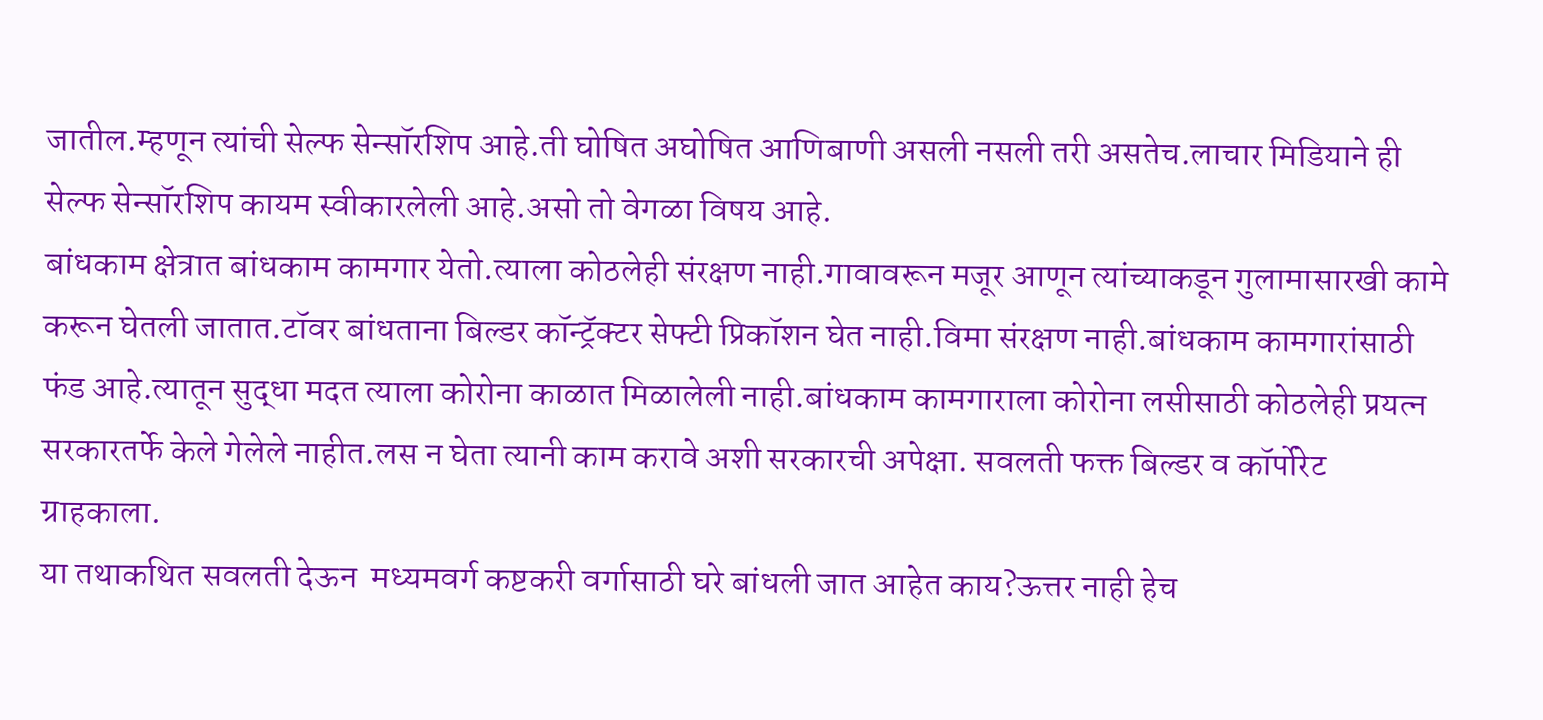जातील.म्हणून त्यांची सेल्फ सेन्सॉरशिप आहे.ती घोषित अघोषित आणिबाणी असली नसली तरी असतेच.लाचार मिडियाने ही सेल्फ सेन्सॉरशिप कायम स्वीकारलेली आहे.असो तो वेगळा विषय आहे.
बांधकाम क्षेत्रात बांधकाम कामगार येतो.त्याला कोठलेही संरक्षण नाही.गावावरून मजूर आणून त्यांच्याकडून गुलामासारखी कामे करून घेतली जातात.टॉवर बांधताना बिल्डर कॉन्ट्रॅक्टर सेफ्टी प्रिकॉशन घेत नाही.विमा संरक्षण नाही.बांधकाम कामगारांसाठी फंड आहे.त्यातून सुद्धा मदत त्याला कोरोना काळात मिळालेली नाही.बांधकाम कामगाराला कोरोना लसीसाठी कोठलेही प्रयत्न सरकारतर्फे केले गेलेले नाहीत.लस न घेता त्यानी काम करावे अशी सरकारची अपेक्षा. सवलती फक्त बिल्डर व कॉर्पोरेट ग्राहकाला.
या तथाकथित सवलती देऊन  मध्यमवर्ग कष्टकरी वर्गासाठी घरे बांधली जात आहेत काय?ऊत्तर नाही हेच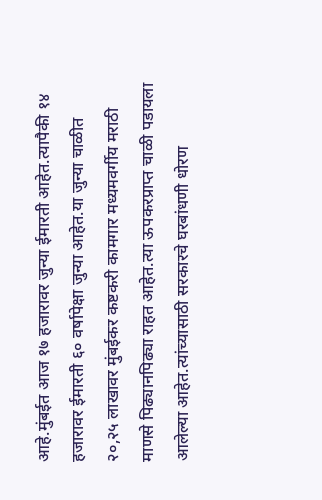आहे.मुंबईत आज १७ हजारावर जुन्या ईमारती आहेत.त्यापैकी १४ हजारावर ईमारती ६० वर्षापेक्षा जुन्या आहेत.या जुन्या चाळीत २०,२५ लाखावर मुंबईकर कष्टकरी कामगार मध्यमवर्गीय मराठी माणसे पिढ्यानपिढ्या राहत आहेत.त्या ऊपकरप्राप्त चाळी पडायला आलेल्या आहेत.त्यांच्यासाठी सरकारचे घरबांधणी धोरण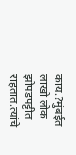काय.?मुंबईत लाखो लोक झोपडपट्टीत राहतात.त्यांचे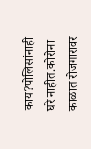काय?पोलिसांनाही घरे नाहीत.कोरोना काळात रोजगारावर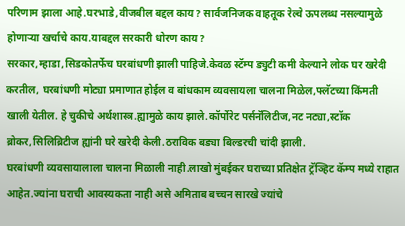परिणाम झाला आहे.घरभाडे,वीजबील बद्दल काय? सार्वजनिजक वाहतूक रेल्वे ऊपलब्ध नसल्यामुळे होणाऱ्या खर्चाचे काय.याबद्दल सरकारी धोरण काय?
सरकार,म्हाडा,सिडकोतर्फेच घरबांधणी झाली पाहिजे.केवळ स्टॅम्प ड्युटी कमी केल्याने लोक घर खरेदी करतील, घरबांधणी मोट्या प्रमाणात होईल व बांधकाम व्यवसायला चालना मिळेल,फ्लॅटच्या किंमती खाली येतील. हे चुकीचे अर्थशास्त्र.ह्यामुळे काय झाले.कॉर्पोरेट पर्सनॅलिटीज,नट नट्या,स्टॉक ब्रोकर,सिलिब्रिटीज ह्यांनी घरे खरेदी केली.ठराविक बड्या बिल्डरची चांदी झाली.
घरबांधणी व्यवसायालाला चालना मिळाली नाही.लाखो मुंबईकर घराच्या प्रतिक्षेत ट्रॅञ्हिट कॅम्प मध्ये राहात आहेत.ज्यांना घराची आवस्यकता नाही असे अमिताब बच्चन सारखे ज्यांचे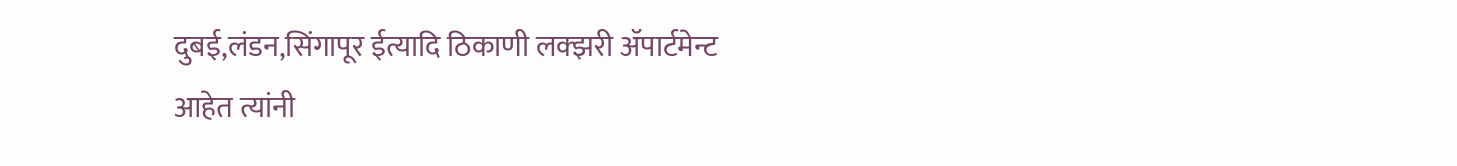दुबई,लंडन,सिंगापूर ईत्यादि ठिकाणी लक्झरी ॲपार्टमेन्ट आहेत त्यांनी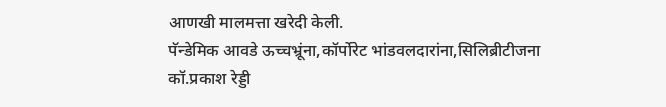आणखी मालमत्ता खरेदी केली.
पॅन्डेमिक आवडे ऊच्चभ्रूंना,कॉर्पोरेट भांडवलदारांना,सिलिब्रीटीजना
कॉ.प्रकाश रेड्डी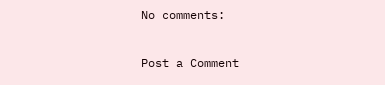No comments:

Post a Comment